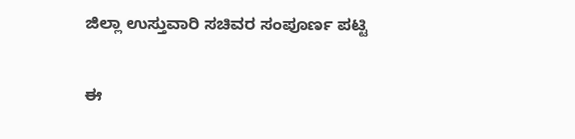ಜಿಲ್ಲಾ ಉಸ್ತುವಾರಿ ಸಚಿವರ ಸಂಪೂರ್ಣ ಪಟ್ಟಿ

ಈ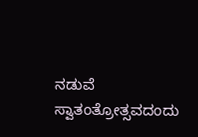ನಡುವೆ ಸ್ವಾತಂತ್ರೋತ್ಸವದಂದು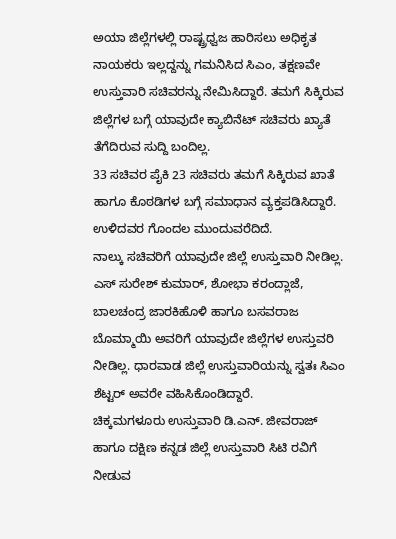ಅಯಾ ಜಿಲ್ಲೆಗಳಲ್ಲಿ ರಾಷ್ಟ್ರಧ್ವಜ ಹಾರಿಸಲು ಅಧಿಕೃತ ನಾಯಕರು ಇಲ್ಲದ್ದನ್ನು ಗಮನಿಸಿದ ಸಿಎಂ, ತಕ್ಷಣವೇ ಉಸ್ತುವಾರಿ ಸಚಿವರನ್ನು ನೇಮಿಸಿದ್ದಾರೆ. ತಮಗೆ ಸಿಕ್ಕಿರುವ ಜಿಲ್ಲೆಗಳ ಬಗ್ಗೆ ಯಾವುದೇ ಕ್ಯಾಬಿನೆಟ್ ಸಚಿವರು ಖ್ಯಾತೆ ತೆಗೆದಿರುವ ಸುದ್ದಿ ಬಂದಿಲ್ಲ.
33 ಸಚಿವರ ಪೈಕಿ 23 ಸಚಿವರು ತಮಗೆ ಸಿಕ್ಕಿರುವ ಖಾತೆ ಹಾಗೂ ಕೊಠಡಿಗಳ ಬಗ್ಗೆ ಸಮಾಧಾನ ವ್ಯಕ್ತಪಡಿಸಿದ್ದಾರೆ. ಉಳಿದವರ ಗೊಂದಲ ಮುಂದುವರೆದಿದೆ.
ನಾಲ್ಕು ಸಚಿವರಿಗೆ ಯಾವುದೇ ಜಿಲ್ಲೆ ಉಸ್ತುವಾರಿ ನೀಡಿಲ್ಲ. ಎಸ್ ಸುರೇಶ್ ಕುಮಾರ್, ಶೋಭಾ ಕರಂದ್ಲಾಜೆ, ಬಾಲಚಂದ್ರ ಜಾರಕಿಹೊಳಿ ಹಾಗೂ ಬಸವರಾಜ ಬೊಮ್ಮಾಯಿ ಅವರಿಗೆ ಯಾವುದೇ ಜಿಲ್ಲೆಗಳ ಉಸ್ತುವರಿ ನೀಡಿಲ್ಲ. ಧಾರವಾಡ ಜಿಲ್ಲೆ ಉಸ್ತುವಾರಿಯನ್ನು ಸ್ವತಃ ಸಿಎಂ ಶೆಟ್ಟರ್ ಅವರೇ ವಹಿಸಿಕೊಂಡಿದ್ದಾರೆ.
ಚಿಕ್ಕಮಗಳೂರು ಉಸ್ತುವಾರಿ ಡಿ.ಎನ್. ಜೀವರಾಜ್ ಹಾಗೂ ದಕ್ಷಿಣ ಕನ್ನಡ ಜಿಲ್ಲೆ ಉಸ್ತುವಾರಿ ಸಿಟಿ ರವಿಗೆ ನೀಡುವ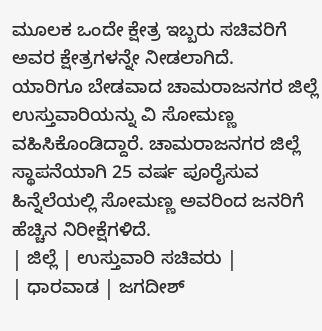ಮೂಲಕ ಒಂದೇ ಕ್ಷೇತ್ರ ಇಬ್ಬರು ಸಚಿವರಿಗೆ ಅವರ ಕ್ಷೇತ್ರಗಳನ್ನೇ ನೀಡಲಾಗಿದೆ.
ಯಾರಿಗೂ ಬೇಡವಾದ ಚಾಮರಾಜನಗರ ಜಿಲ್ಲೆ ಉಸ್ತುವಾರಿಯನ್ನು ವಿ ಸೋಮಣ್ಣ ವಹಿಸಿಕೊಂಡಿದ್ದಾರೆ. ಚಾಮರಾಜನಗರ ಜಿಲ್ಲೆ ಸ್ಥಾಪನೆಯಾಗಿ 25 ವರ್ಷ ಪೂರೈಸುವ ಹಿನ್ನೆಲೆಯಲ್ಲಿ ಸೋಮಣ್ಣ ಅವರಿಂದ ಜನರಿಗೆ ಹೆಚ್ಚಿನ ನಿರೀಕ್ಷೆಗಳಿದೆ.
| ಜಿಲ್ಲೆ | ಉಸ್ತುವಾರಿ ಸಚಿವರು |
| ಧಾರವಾಡ | ಜಗದೀಶ್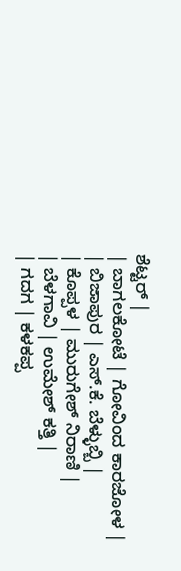ಶೆಟ್ಟರ್ |
| ಬಾಗಲಕೋಟೆ | ಗೋವಿಂದ ಕಾರಜೋಳ |
| ಬಿಜಾಪುರ | ಎಸ್.ಕೆ. ಬೆಳ್ಳುಬ್ಬಿ |
| ಕೊಪ್ಪಳ | ಮುರುಗೇಶ್ ನಿರಾಣಿ |
| ಬೆಳಗಾವಿ | ಉಮೇಶ್ ಕತ್ತಿ |
| ಗದಗ | ಕಳಕಪ್ಪ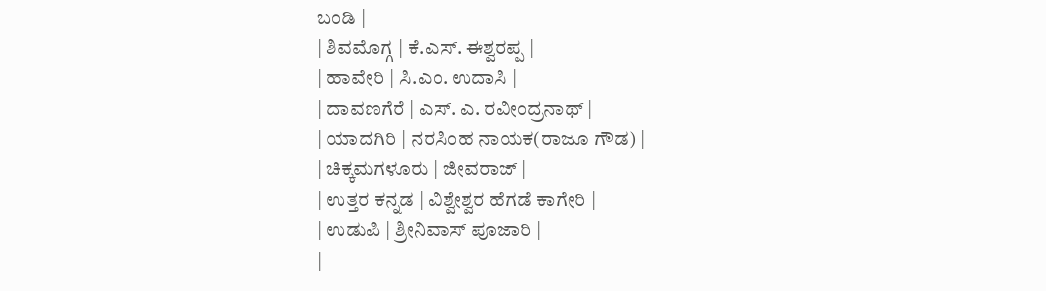ಬಂಡಿ |
| ಶಿವಮೊಗ್ಗ | ಕೆ.ಎಸ್. ಈಶ್ವರಪ್ಪ |
| ಹಾವೇರಿ | ಸಿ.ಎಂ. ಉದಾಸಿ |
| ದಾವಣಗೆರೆ | ಎಸ್. ಎ. ರವೀಂದ್ರನಾಥ್ |
| ಯಾದಗಿರಿ | ನರಸಿಂಹ ನಾಯಕ(ರಾಜೂ ಗೌಡ) |
| ಚಿಕ್ಕಮಗಳೂರು | ಜೀವರಾಜ್ |
| ಉತ್ತರ ಕನ್ನಡ | ವಿಶ್ವೇಶ್ವರ ಹೆಗಡೆ ಕಾಗೇರಿ |
| ಉಡುಪಿ | ಶ್ರೀನಿವಾಸ್ ಪೂಜಾರಿ |
|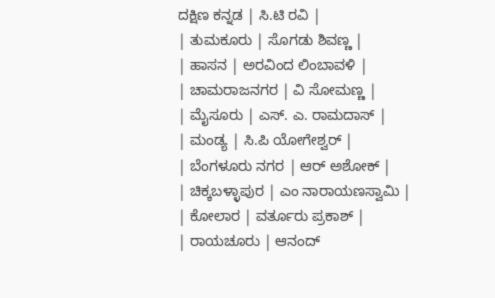ದಕ್ಷಿಣ ಕನ್ನಡ | ಸಿ.ಟಿ ರವಿ |
| ತುಮಕೂರು | ಸೊಗಡು ಶಿವಣ್ಣ |
| ಹಾಸನ | ಅರವಿಂದ ಲಿಂಬಾವಳಿ |
| ಚಾಮರಾಜನಗರ | ವಿ ಸೋಮಣ್ಣ |
| ಮೈಸೂರು | ಎಸ್. ಎ. ರಾಮದಾಸ್ |
| ಮಂಡ್ಯ | ಸಿ.ಪಿ ಯೋಗೇಶ್ವರ್ |
| ಬೆಂಗಳೂರು ನಗರ | ಆರ್ ಅಶೋಕ್ |
| ಚಿಕ್ಕಬಳ್ಳಾಪುರ | ಎಂ ನಾರಾಯಣಸ್ವಾಮಿ |
| ಕೋಲಾರ | ವರ್ತೂರು ಪ್ರಕಾಶ್ |
| ರಾಯಚೂರು | ಆನಂದ್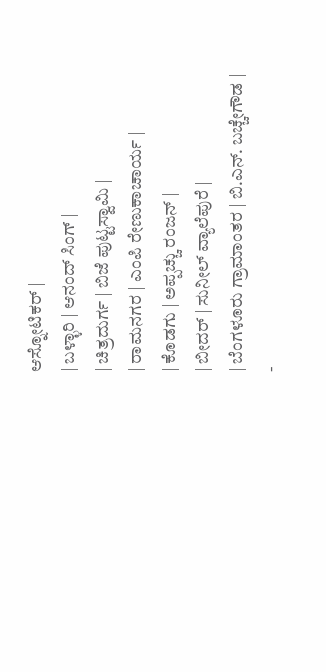ಆಸ್ನೋಟಿಕರ್ |
| ಬಳ್ಳಾರಿ | ಆನಂದ್ ಸಿಂಗ್ |
| ಚಿತ್ರದುರ್ಗ | ಬಿಜೆ ಪುಟ್ಟಸ್ವಾಮಿ |
| ರಾಮನಗರ | ಎಂಪಿ ರೇಣುಕಾಚಾರ್ಯ |
| ಕೊಡಗು | ಅಪ್ಪಚ್ಚು ರಂಜನ್ |
| ಬೀದರ್ | ಸುನೀಲ್ ವ್ಯಾಲೆಪುರೆ |
| ಬೆಂಗಳೂರು ಗ್ರಾಮಾಂತರ | ಬಿ.ಎನ್. ಬಚ್ಚೇಗೌಡ |
-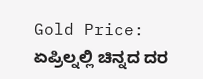Gold Price: ಏಪ್ರಿಲ್ನಲ್ಲಿ ಚಿನ್ನದ ದರ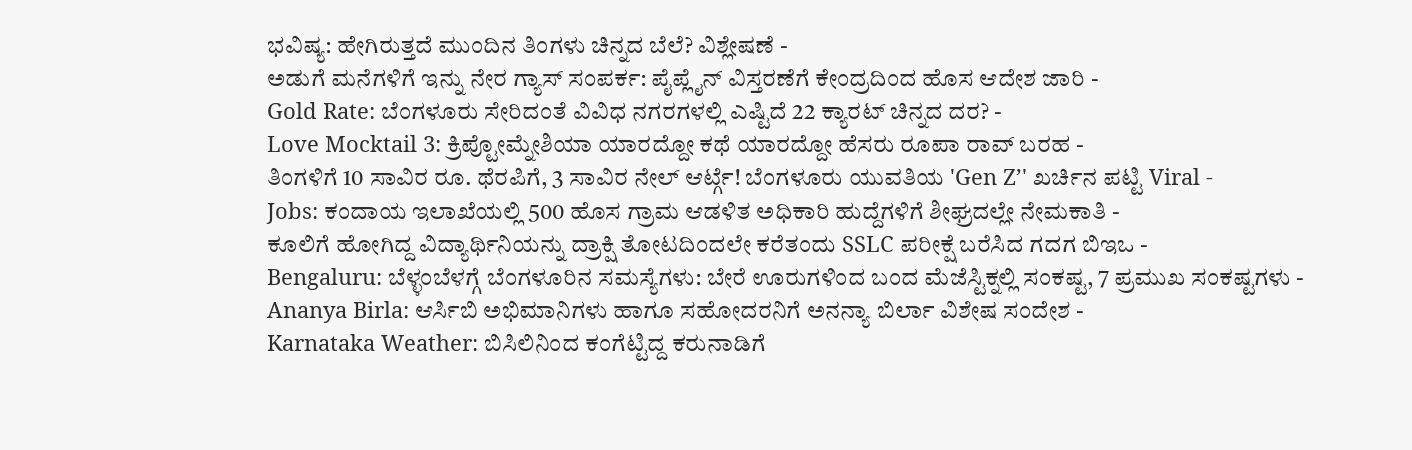ಭವಿಷ್ಯ: ಹೇಗಿರುತ್ತದೆ ಮುಂದಿನ ತಿಂಗಳು ಚಿನ್ನದ ಬೆಲೆ? ವಿಶ್ಲೇಷಣೆ -
ಅಡುಗೆ ಮನೆಗಳಿಗೆ ಇನ್ನು ನೇರ ಗ್ಯಾಸ್ ಸಂಪರ್ಕ: ಪೈಪ್ಲೈನ್ ವಿಸ್ತರಣೆಗೆ ಕೇಂದ್ರದಿಂದ ಹೊಸ ಆದೇಶ ಜಾರಿ -
Gold Rate: ಬೆಂಗಳೂರು ಸೇರಿದಂತೆ ವಿವಿಧ ನಗರಗಳಲ್ಲಿ ಎಷ್ಟಿದೆ 22 ಕ್ಯಾರಟ್ ಚಿನ್ನದ ದರ? -
Love Mocktail 3: ಕ್ರಿಪ್ಟೋಮ್ನೇಶಿಯಾ ಯಾರದ್ದೋ ಕಥೆ ಯಾರದ್ದೋ ಹೆಸರು ರೂಪಾ ರಾವ್ ಬರಹ -
ತಿಂಗಳಿಗೆ 10 ಸಾವಿರ ರೂ. ಥೆರಪಿಗೆ, 3 ಸಾವಿರ ನೇಲ್ ಆರ್ಟ್ಗೆ! ಬೆಂಗಳೂರು ಯುವತಿಯ 'Gen Z’' ಖರ್ಚಿನ ಪಟ್ಟಿ Viral -
Jobs: ಕಂದಾಯ ಇಲಾಖೆಯಲ್ಲಿ 500 ಹೊಸ ಗ್ರಾಮ ಆಡಳಿತ ಅಧಿಕಾರಿ ಹುದ್ದೆಗಳಿಗೆ ಶೀಘ್ರದಲ್ಲೇ ನೇಮಕಾತಿ -
ಕೂಲಿಗೆ ಹೋಗಿದ್ದ ವಿದ್ಯಾರ್ಥಿನಿಯನ್ನು ದ್ರಾಕ್ಷಿ ತೋಟದಿಂದಲೇ ಕರೆತಂದು SSLC ಪರೀಕ್ಷೆ ಬರೆಸಿದ ಗದಗ ಬಿಇಒ -
Bengaluru: ಬೆಳ್ಳಂಬೆಳಗ್ಗೆ ಬೆಂಗಳೂರಿನ ಸಮಸ್ಯೆಗಳು: ಬೇರೆ ಊರುಗಳಿಂದ ಬಂದ ಮೆಜೆಸ್ಟಿಕ್ನಲ್ಲಿ ಸಂಕಷ್ಟ, 7 ಪ್ರಮುಖ ಸಂಕಷ್ಟಗಳು -
Ananya Birla: ಆರ್ಸಿಬಿ ಅಭಿಮಾನಿಗಳು ಹಾಗೂ ಸಹೋದರನಿಗೆ ಅನನ್ಯಾ ಬಿರ್ಲಾ ವಿಶೇಷ ಸಂದೇಶ -
Karnataka Weather: ಬಿಸಿಲಿನಿಂದ ಕಂಗೆಟ್ಟಿದ್ದ ಕರುನಾಡಿಗೆ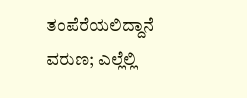ತಂಪೆರೆಯಲಿದ್ದಾನೆ ವರುಣ; ಎಲ್ಲೆಲ್ಲಿ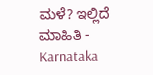ಮಳೆ? ಇಲ್ಲಿದೆ ಮಾಹಿತಿ -
Karnataka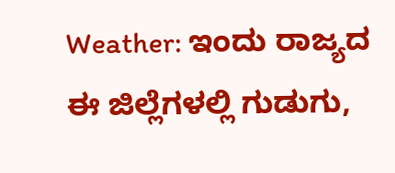Weather: ಇಂದು ರಾಜ್ಯದ ಈ ಜಿಲ್ಲೆಗಳಲ್ಲಿ ಗುಡುಗು,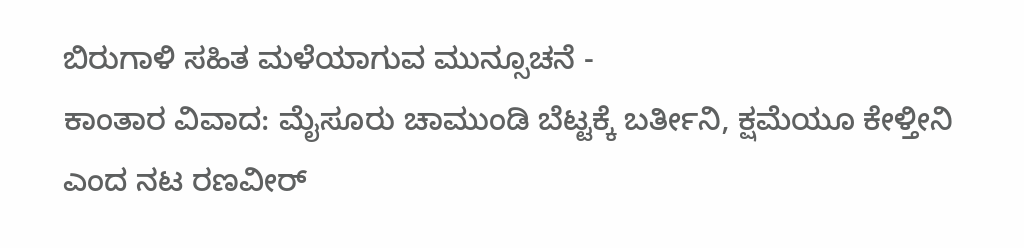ಬಿರುಗಾಳಿ ಸಹಿತ ಮಳೆಯಾಗುವ ಮುನ್ಸೂಚನೆ -
ಕಾಂತಾರ ವಿವಾದ: ಮೈಸೂರು ಚಾಮುಂಡಿ ಬೆಟ್ಟಕ್ಕೆ ಬರ್ತೀನಿ, ಕ್ಷಮೆಯೂ ಕೇಳ್ತೀನಿ ಎಂದ ನಟ ರಣವೀರ್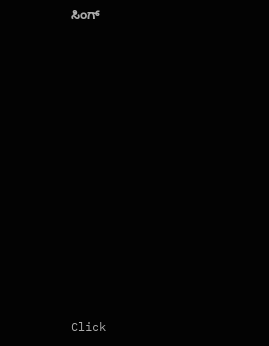ಸಿಂಗ್












Click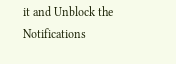it and Unblock the Notifications